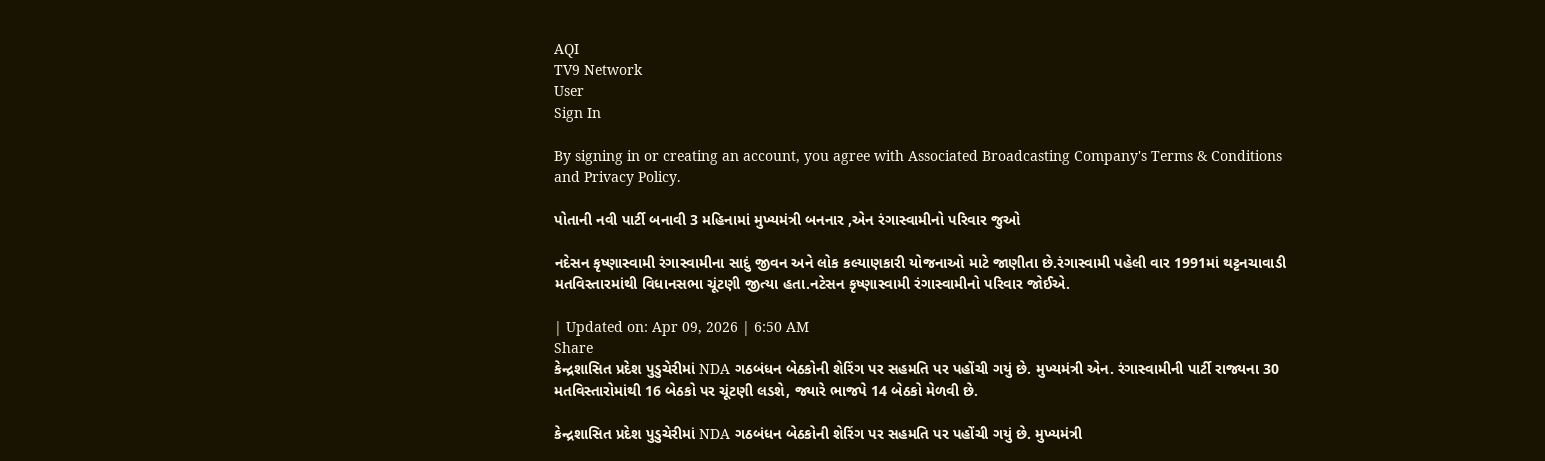AQI
TV9 Network
User
Sign In

By signing in or creating an account, you agree with Associated Broadcasting Company's Terms & Conditions and Privacy Policy.

પોતાની નવી પાર્ટી બનાવી 3 મહિનામાં મુખ્યમંત્રી બનનાર ,એન રંગાસ્વામીનો પરિવાર જુઓ

નદેસન કૃષ્ણાસ્વામી રંગાસ્વામીના સાદું જીવન અને લોક કલ્યાણકારી યોજનાઓ માટે જાણીતા છે.રંગાસ્વામી પહેલી વાર 1991માં થટ્ટનચાવાડી મતવિસ્તારમાંથી વિધાનસભા ચૂંટણી જીત્યા હતા.નટેસન કૃષ્ણાસ્વામી રંગાસ્વામીનો પરિવાર જોઈએ.

| Updated on: Apr 09, 2026 | 6:50 AM
Share
કેન્દ્રશાસિત પ્રદેશ પુડુચેરીમાં NDA ગઠબંધન બેઠકોની શેરિંગ પર સહમતિ પર પહોંચી ગયું છે. મુખ્યમંત્રી એન. રંગાસ્વામીની પાર્ટી રાજ્યના 30 મતવિસ્તારોમાંથી 16 બેઠકો પર ચૂંટણી લડશે, જ્યારે ભાજપે 14 બેઠકો મેળવી છે.

કેન્દ્રશાસિત પ્રદેશ પુડુચેરીમાં NDA ગઠબંધન બેઠકોની શેરિંગ પર સહમતિ પર પહોંચી ગયું છે. મુખ્યમંત્રી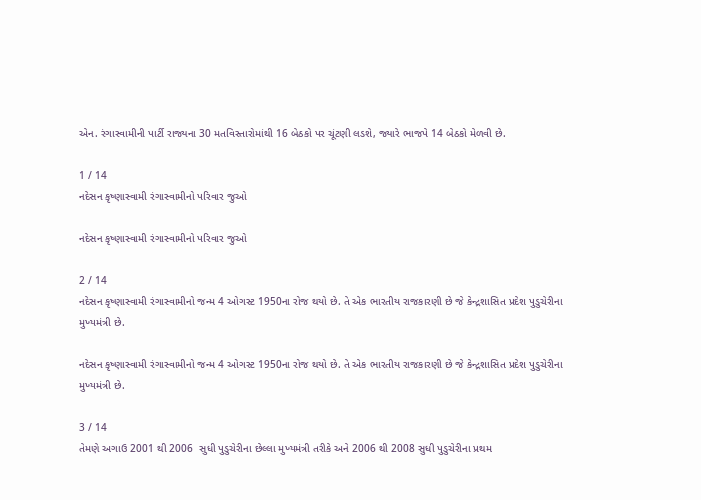એન. રંગાસ્વામીની પાર્ટી રાજ્યના 30 મતવિસ્તારોમાંથી 16 બેઠકો પર ચૂંટણી લડશે, જ્યારે ભાજપે 14 બેઠકો મેળવી છે.

1 / 14
નદેસન કૃષ્ણાસ્વામી રંગાસ્વામીનો પરિવાર જુઓ

નદેસન કૃષ્ણાસ્વામી રંગાસ્વામીનો પરિવાર જુઓ

2 / 14
નદેસન કૃષ્ણાસ્વામી રંગાસ્વામીનો જન્મ 4 ઓગસ્ટ 1950ના રોજ થયો છે. તે એક ભારતીય રાજકારણી છે જે કેન્દ્રશાસિત પ્રદેશ પુડુચેરીના મુખ્યમંત્રી છે.

નદેસન કૃષ્ણાસ્વામી રંગાસ્વામીનો જન્મ 4 ઓગસ્ટ 1950ના રોજ થયો છે. તે એક ભારતીય રાજકારણી છે જે કેન્દ્રશાસિત પ્રદેશ પુડુચેરીના મુખ્યમંત્રી છે.

3 / 14
તેમણે અગાઉ 2001 થી 2006  સુધી પુડુચેરીના છેલ્લા મુખ્યમંત્રી તરીકે અને 2006 થી 2008 સુધી પુડુચેરીના પ્રથમ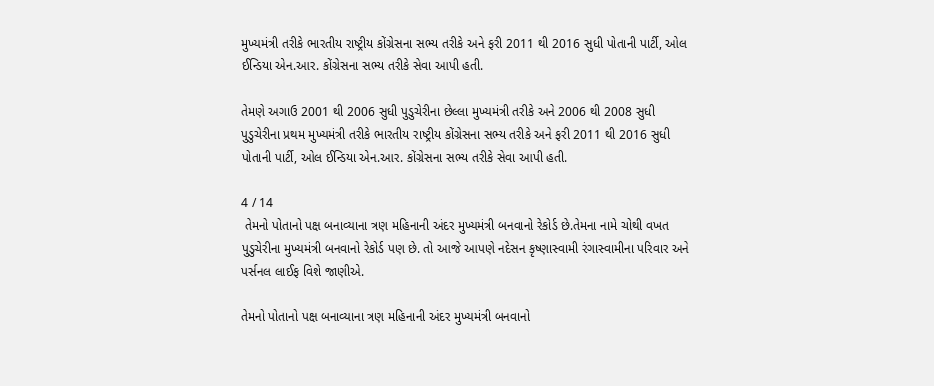મુખ્યમંત્રી તરીકે ભારતીય રાષ્ટ્રીય કોંગ્રેસના સભ્ય તરીકે અને ફરી 2011 થી 2016 સુધી પોતાની પાર્ટી, ઓલ ઈન્ડિયા એન.આર. કોંગ્રેસના સભ્ય તરીકે સેવા આપી હતી.

તેમણે અગાઉ 2001 થી 2006 સુધી પુડુચેરીના છેલ્લા મુખ્યમંત્રી તરીકે અને 2006 થી 2008 સુધી પુડુચેરીના પ્રથમ મુખ્યમંત્રી તરીકે ભારતીય રાષ્ટ્રીય કોંગ્રેસના સભ્ય તરીકે અને ફરી 2011 થી 2016 સુધી પોતાની પાર્ટી, ઓલ ઈન્ડિયા એન.આર. કોંગ્રેસના સભ્ય તરીકે સેવા આપી હતી.

4 / 14
 તેમનો પોતાનો પક્ષ બનાવ્યાના ત્રણ મહિનાની અંદર મુખ્યમંત્રી બનવાનો રેકોર્ડ છે.તેમના નામે ચોથી વખત પુડુચેરીના મુખ્યમંત્રી બનવાનો રેકોર્ડ પણ છે. તો આજે આપણે નદેસન કૃષ્ણાસ્વામી રંગાસ્વામીના પરિવાર અને પર્સનલ લાઈફ વિશે જાણીએ.

તેમનો પોતાનો પક્ષ બનાવ્યાના ત્રણ મહિનાની અંદર મુખ્યમંત્રી બનવાનો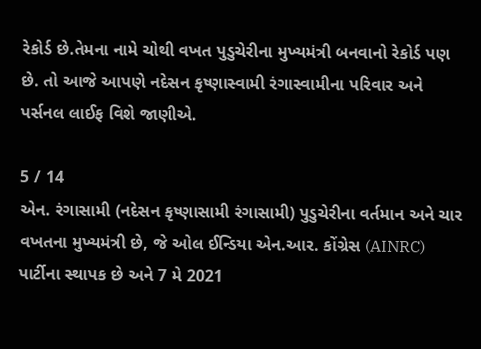રેકોર્ડ છે.તેમના નામે ચોથી વખત પુડુચેરીના મુખ્યમંત્રી બનવાનો રેકોર્ડ પણ છે. તો આજે આપણે નદેસન કૃષ્ણાસ્વામી રંગાસ્વામીના પરિવાર અને પર્સનલ લાઈફ વિશે જાણીએ.

5 / 14
એન. રંગાસામી (નદેસન કૃષ્ણાસામી રંગાસામી) પુડુચેરીના વર્તમાન અને ચાર વખતના મુખ્યમંત્રી છે, જે ઓલ ઈન્ડિયા એન.આર. કોંગ્રેસ (AINRC) પાર્ટીના સ્થાપક છે અને 7 મે 2021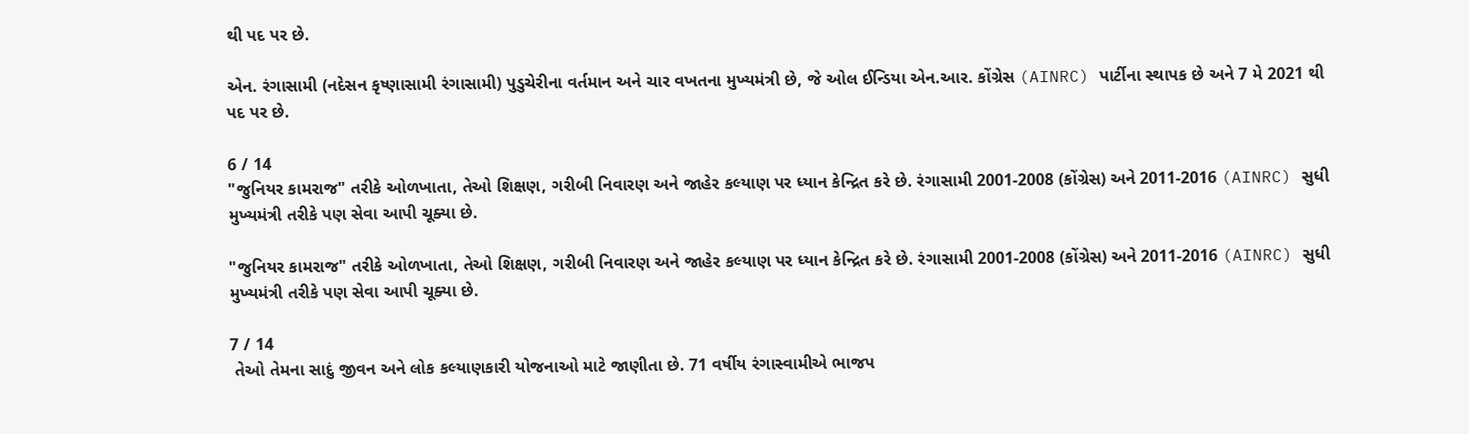થી પદ પર છે.

એન. રંગાસામી (નદેસન કૃષ્ણાસામી રંગાસામી) પુડુચેરીના વર્તમાન અને ચાર વખતના મુખ્યમંત્રી છે, જે ઓલ ઈન્ડિયા એન.આર. કોંગ્રેસ (AINRC) પાર્ટીના સ્થાપક છે અને 7 મે 2021 થી પદ પર છે.

6 / 14
"જુનિયર કામરાજ" તરીકે ઓળખાતા, તેઓ શિક્ષણ, ગરીબી નિવારણ અને જાહેર કલ્યાણ પર ધ્યાન કેન્દ્રિત કરે છે. રંગાસામી 2001-2008 (કોંગ્રેસ) અને 2011-2016 (AINRC) સુધી મુખ્યમંત્રી તરીકે પણ સેવા આપી ચૂક્યા છે.

"જુનિયર કામરાજ" તરીકે ઓળખાતા, તેઓ શિક્ષણ, ગરીબી નિવારણ અને જાહેર કલ્યાણ પર ધ્યાન કેન્દ્રિત કરે છે. રંગાસામી 2001-2008 (કોંગ્રેસ) અને 2011-2016 (AINRC) સુધી મુખ્યમંત્રી તરીકે પણ સેવા આપી ચૂક્યા છે.

7 / 14
 તેઓ તેમના સાદું જીવન અને લોક કલ્યાણકારી યોજનાઓ માટે જાણીતા છે. 71 વર્ષીય રંગાસ્વામીએ ભાજપ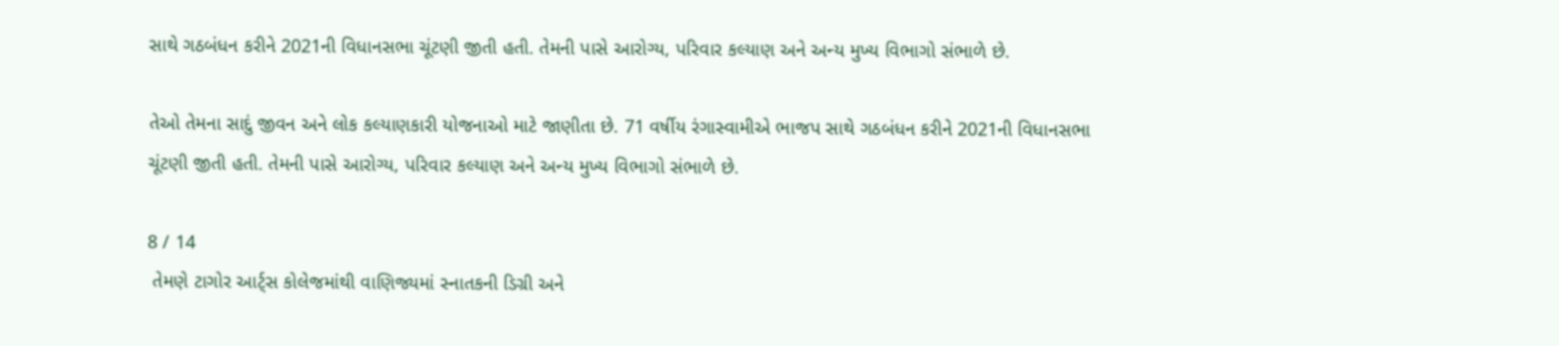સાથે ગઠબંધન કરીને 2021ની વિધાનસભા ચૂંટણી જીતી હતી. તેમની પાસે આરોગ્ય, પરિવાર કલ્યાણ અને અન્ય મુખ્ય વિભાગો સંભાળે છે.

તેઓ તેમના સાદું જીવન અને લોક કલ્યાણકારી યોજનાઓ માટે જાણીતા છે. 71 વર્ષીય રંગાસ્વામીએ ભાજપ સાથે ગઠબંધન કરીને 2021ની વિધાનસભા ચૂંટણી જીતી હતી. તેમની પાસે આરોગ્ય, પરિવાર કલ્યાણ અને અન્ય મુખ્ય વિભાગો સંભાળે છે.

8 / 14
 તેમણે ટાગોર આર્ટ્સ કોલેજમાંથી વાણિજ્યમાં સ્નાતકની ડિગ્રી અને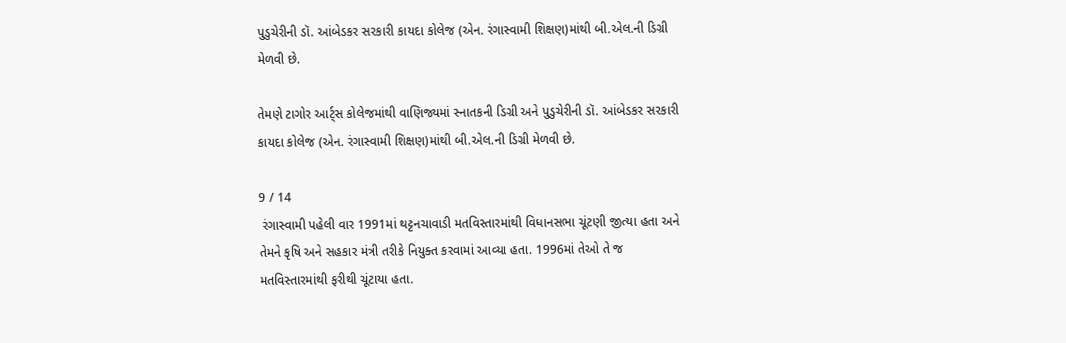પુડુચેરીની ડૉ. આંબેડકર સરકારી કાયદા કોલેજ (એન. રંગાસ્વામી શિક્ષણ)માંથી બી.એલ.ની ડિગ્રી મેળવી છે.

તેમણે ટાગોર આર્ટ્સ કોલેજમાંથી વાણિજ્યમાં સ્નાતકની ડિગ્રી અને પુડુચેરીની ડૉ. આંબેડકર સરકારી કાયદા કોલેજ (એન. રંગાસ્વામી શિક્ષણ)માંથી બી.એલ.ની ડિગ્રી મેળવી છે.

9 / 14
 રંગાસ્વામી પહેલી વાર 1991માં થટ્ટનચાવાડી મતવિસ્તારમાંથી વિધાનસભા ચૂંટણી જીત્યા હતા અને તેમને કૃષિ અને સહકાર મંત્રી તરીકે નિયુક્ત કરવામાં આવ્યા હતા. 1996માં તેઓ તે જ મતવિસ્તારમાંથી ફરીથી ચૂંટાયા હતા.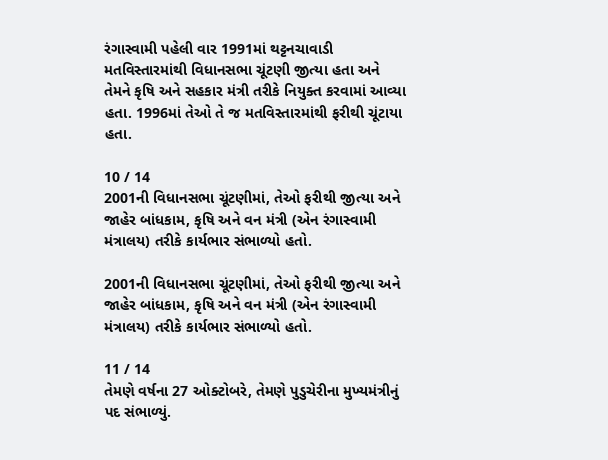રંગાસ્વામી પહેલી વાર 1991માં થટ્ટનચાવાડી મતવિસ્તારમાંથી વિધાનસભા ચૂંટણી જીત્યા હતા અને તેમને કૃષિ અને સહકાર મંત્રી તરીકે નિયુક્ત કરવામાં આવ્યા હતા. 1996માં તેઓ તે જ મતવિસ્તારમાંથી ફરીથી ચૂંટાયા હતા.

10 / 14
2001ની વિધાનસભા ચૂંટણીમાં, તેઓ ફરીથી જીત્યા અને જાહેર બાંધકામ, કૃષિ અને વન મંત્રી (એન રંગાસ્વામી મંત્રાલય) તરીકે કાર્યભાર સંભાળ્યો હતો.

2001ની વિધાનસભા ચૂંટણીમાં, તેઓ ફરીથી જીત્યા અને જાહેર બાંધકામ, કૃષિ અને વન મંત્રી (એન રંગાસ્વામી મંત્રાલય) તરીકે કાર્યભાર સંભાળ્યો હતો.

11 / 14
તેમણે વર્ષના 27 ઓક્ટોબરે, તેમણે પુડુચેરીના મુખ્યમંત્રીનું પદ સંભાળ્યું.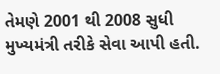તેમણે 2001 થી 2008 સુધી મુખ્યમંત્રી તરીકે સેવા આપી હતી.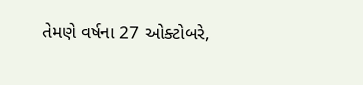તેમણે વર્ષના 27 ઓક્ટોબરે,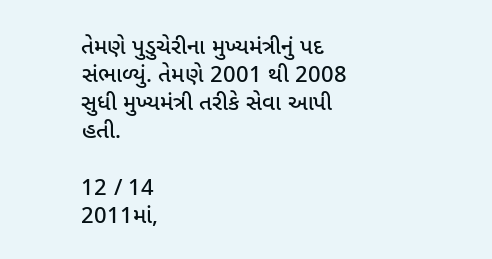તેમણે પુડુચેરીના મુખ્યમંત્રીનું પદ સંભાળ્યું. તેમણે 2001 થી 2008 સુધી મુખ્યમંત્રી તરીકે સેવા આપી હતી.

12 / 14
2011માં,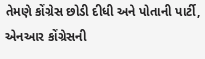તેમણે કોંગ્રેસ છોડી દીધી અને પોતાની પાર્ટી, એનઆર કોંગ્રેસની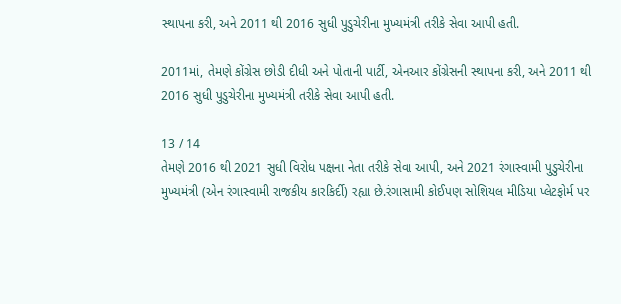સ્થાપના કરી, અને 2011 થી 2016 સુધી પુડુચેરીના મુખ્યમંત્રી તરીકે સેવા આપી હતી.

2011માં, તેમણે કોંગ્રેસ છોડી દીધી અને પોતાની પાર્ટી, એનઆર કોંગ્રેસની સ્થાપના કરી, અને 2011 થી 2016 સુધી પુડુચેરીના મુખ્યમંત્રી તરીકે સેવા આપી હતી.

13 / 14
તેમણે 2016 થી 2021 સુધી વિરોધ પક્ષના નેતા તરીકે સેવા આપી, અને 2021 રંગાસ્વામી પુડુચેરીના મુખ્યમંત્રી (એન રંગાસ્વામી રાજકીય કારકિર્દી) રહ્યા છે.રંગાસામી કોઈપણ સોશિયલ મીડિયા પ્લેટફોર્મ પર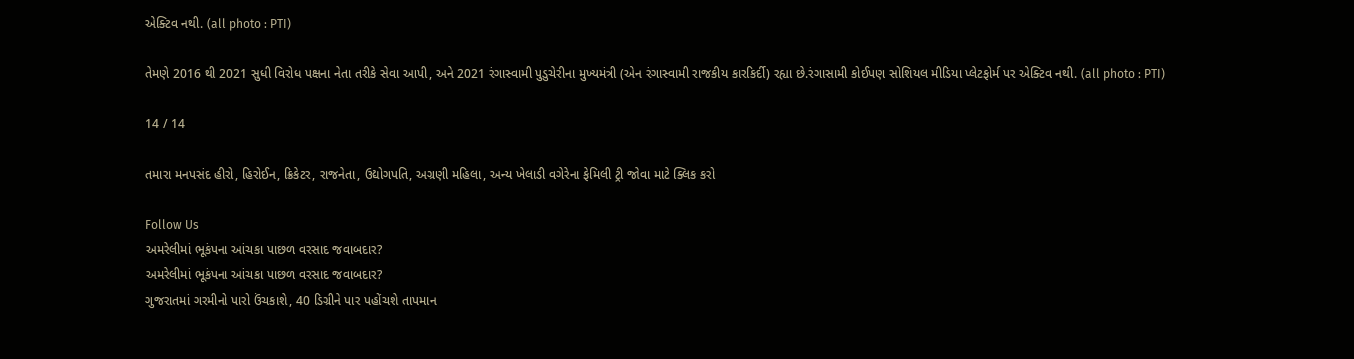એક્ટિવ નથી. (all photo : PTI)

તેમણે 2016 થી 2021 સુધી વિરોધ પક્ષના નેતા તરીકે સેવા આપી, અને 2021 રંગાસ્વામી પુડુચેરીના મુખ્યમંત્રી (એન રંગાસ્વામી રાજકીય કારકિર્દી) રહ્યા છે.રંગાસામી કોઈપણ સોશિયલ મીડિયા પ્લેટફોર્મ પર એક્ટિવ નથી. (all photo : PTI)

14 / 14

તમારા મનપસંદ હીરો, હિરોઈન, ક્રિકેટર, રાજનેતા, ઉદ્યોગપતિ, અગ્રણી મહિલા, અન્ય ખેલાડી વગેરેના ફેમિલી ટ્રી જોવા માટે ક્લિક કરો

Follow Us
અમરેલીમાં ભૂકંપના આંચકા પાછળ વરસાદ જવાબદાર?
અમરેલીમાં ભૂકંપના આંચકા પાછળ વરસાદ જવાબદાર?
ગુજરાતમાં ગરમીનો પારો ઉંચકાશે, 40 ડિગ્રીને પાર પહોંચશે તાપમાન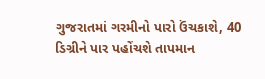ગુજરાતમાં ગરમીનો પારો ઉંચકાશે, 40 ડિગ્રીને પાર પહોંચશે તાપમાન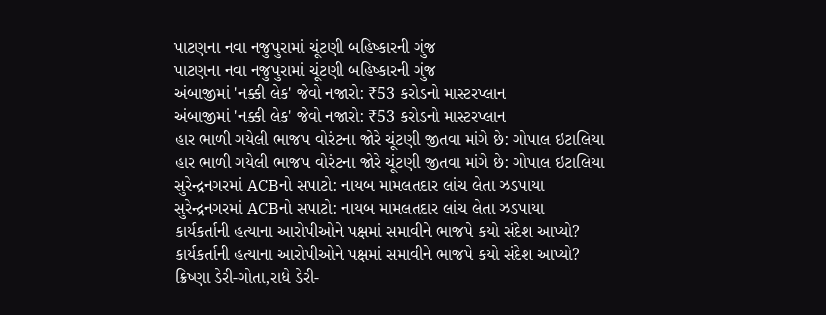પાટણના નવા નજુપુરામાં ચૂંટણી બહિષ્કારની ગુંજ
પાટણના નવા નજુપુરામાં ચૂંટણી બહિષ્કારની ગુંજ
અંબાજીમાં 'નક્કી લેક' જેવો નજારો: ₹53 કરોડનો માસ્ટરપ્લાન
અંબાજીમાં 'નક્કી લેક' જેવો નજારો: ₹53 કરોડનો માસ્ટરપ્લાન
હાર ભાળી ગયેલી ભાજપ વોરંટના જોરે ચૂંટણી જીતવા માંગે છે: ગોપાલ ઇટાલિયા
હાર ભાળી ગયેલી ભાજપ વોરંટના જોરે ચૂંટણી જીતવા માંગે છે: ગોપાલ ઇટાલિયા
સુરેન્દ્રનગરમાં ACBનો સપાટો: નાયબ મામલતદાર લાંચ લેતા ઝડપાયા
સુરેન્દ્રનગરમાં ACBનો સપાટો: નાયબ મામલતદાર લાંચ લેતા ઝડપાયા
કાર્યકર્તાની હત્યાના આરોપીઓને પક્ષમાં સમાવીને ભાજપે કયો સંદેશ આપ્યો?
કાર્યકર્તાની હત્યાના આરોપીઓને પક્ષમાં સમાવીને ભાજપે કયો સંદેશ આપ્યો?
ક્રિષ્ણા ડેરી-ગોતા,રાધે ડેરી-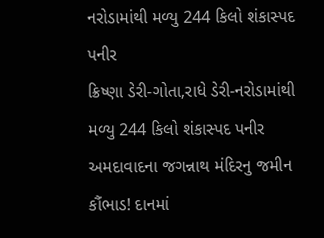નરોડામાંથી મળ્યુ 244 કિલો શંકાસ્પદ પનીર
ક્રિષ્ણા ડેરી-ગોતા,રાધે ડેરી-નરોડામાંથી મળ્યુ 244 કિલો શંકાસ્પદ પનીર
અમદાવાદના જગન્નાથ મંદિરનુ જમીન કૌંભાડ! દાનમાં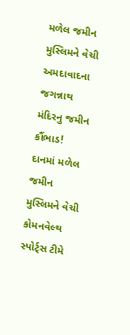મળેલ જમીન મુસ્લિમને વેચી
અમદાવાદના જગન્નાથ મંદિરનુ જમીન કૌંભાડ! દાનમાં મળેલ જમીન મુસ્લિમને વેચી
કોમનવેલ્થ સ્પોર્ટ્સ ટીમે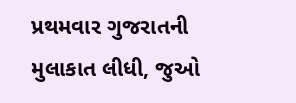પ્રથમવાર ગુજરાતની મુલાકાત લીધી, જુઓ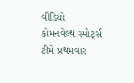વીડિયો
કોમનવેલ્થ સ્પોર્ટ્સ ટીમે પ્રથમવાર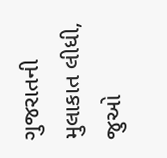ગુજરાતની મુલાકાત લીધી, જુઓ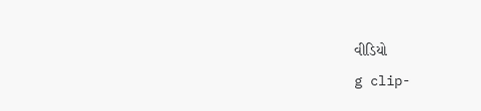વીડિયો
g clip-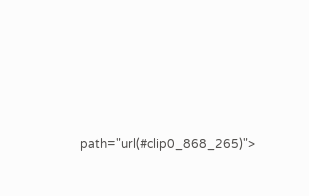path="url(#clip0_868_265)">